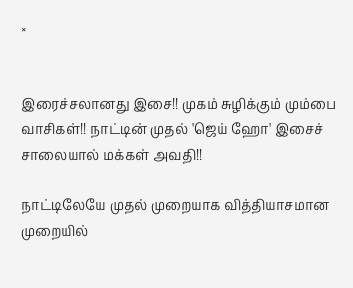×


இரைச்சலானது இசை!! முகம் சுழிக்கும் மும்பை வாசிகள்!! நாட்டின் முதல் 'ஜெய் ஹோ' இசைச் சாலையால் மக்கள் அவதி!!

நாட்டிலேயே முதல் முறையாக வித்தியாசமான முறையில்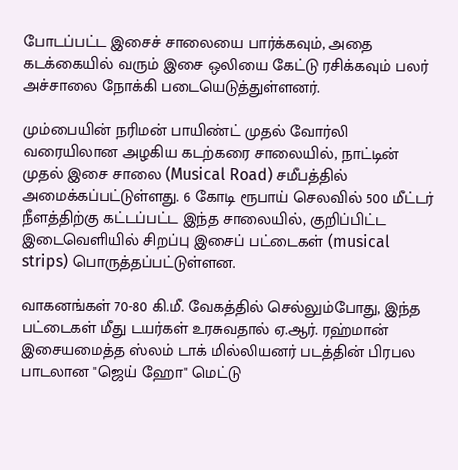போடப்பட்ட இசைச் சாலையை பார்க்கவும், அதை கடக்கையில் வரும் இசை ஒலியை கேட்டு ரசிக்கவும் பலர் அச்சாலை நோக்கி படையெடுத்துள்ளனர்.

மும்பையின் நரிமன் பாயிண்ட் முதல் வோர்லி வரையிலான அழகிய கடற்கரை சாலையில், நாட்டின் முதல் இசை சாலை (Musical Road) சமீபத்தில் அமைக்கப்பட்டுள்ளது. 6 கோடி ரூபாய் செலவில் 500 மீட்டர் நீளத்திற்கு கட்டப்பட்ட இந்த சாலையில், குறிப்பிட்ட இடைவெளியில் சிறப்பு இசைப் பட்டைகள் (musical strips) பொருத்தப்பட்டுள்ளன.

வாகனங்கள் 70-80 கி.மீ. வேகத்தில் செல்லும்போது, இந்த பட்டைகள் மீது டயர்கள் உரசுவதால் ஏ.ஆர். ரஹ்மான் இசையமைத்த ஸ்லம் டாக் மில்லியனர் படத்தின் பிரபல பாடலான "ஜெய் ஹோ" மெட்டு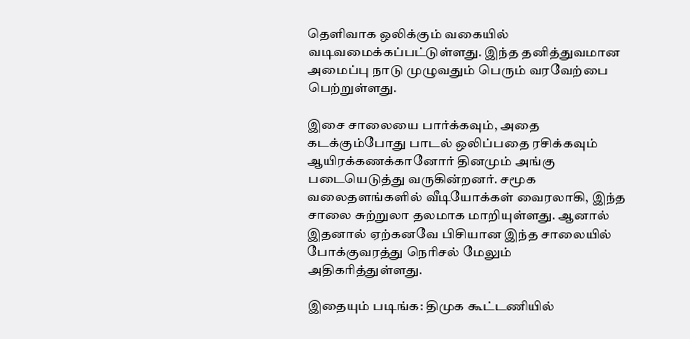தெளிவாக ஒலிக்கும் வகையில் வடிவமைக்கப்பட்டுள்ளது. இந்த தனித்துவமான அமைப்பு நாடு முழுவதும் பெரும் வரவேற்பை பெற்றுள்ளது.

இசை சாலையை பார்க்கவும், அதை கடக்கும்போது பாடல் ஒலிப்பதை ரசிக்கவும் ஆயிரக்கணக்கானோர் தினமும் அங்கு படையெடுத்து வருகின்றனர். சமூக வலைதளங்களில் வீடியோக்கள் வைரலாகி, இந்த சாலை சுற்றுலா தலமாக மாறியுள்ளது. ஆனால் இதனால் ஏற்கனவே பிசியான இந்த சாலையில் போக்குவரத்து நெரிசல் மேலும் அதிகரித்துள்ளது.

இதையும் படிங்க: திமுக கூட்டணியில்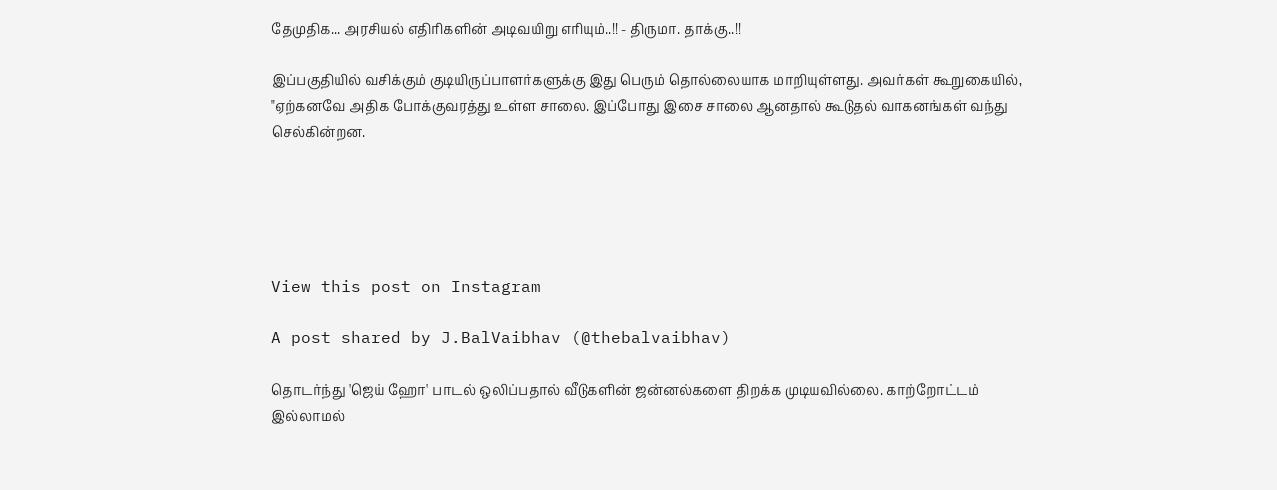தேமுதிக... அரசியல் எதிரிகளின் அடிவயிறு எரியும்..!! - திருமா. தாக்கு..!!

இப்பகுதியில் வசிக்கும் குடியிருப்பாளர்களுக்கு இது பெரும் தொல்லையாக மாறியுள்ளது. அவர்கள் கூறுகையில், "ஏற்கனவே அதிக போக்குவரத்து உள்ள சாலை. இப்போது இசை சாலை ஆனதால் கூடுதல் வாகனங்கள் வந்து செல்கின்றன.





View this post on Instagram

A post shared by J.BalVaibhav (@thebalvaibhav)

தொடர்ந்து 'ஜெய் ஹோ' பாடல் ஒலிப்பதால் வீடுகளின் ஜன்னல்களை திறக்க முடியவில்லை. காற்றோட்டம் இல்லாமல்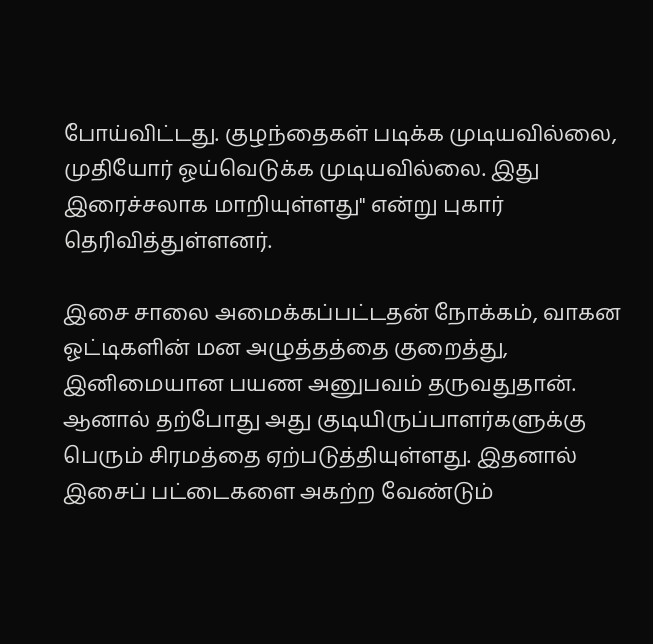போய்விட்டது. குழந்தைகள் படிக்க முடியவில்லை, முதியோர் ஓய்வெடுக்க முடியவில்லை. இது இரைச்சலாக மாறியுள்ளது" என்று புகார் தெரிவித்துள்ளனர்.

இசை சாலை அமைக்கப்பட்டதன் நோக்கம், வாகன ஓட்டிகளின் மன அழுத்தத்தை குறைத்து, இனிமையான பயண அனுபவம் தருவதுதான். ஆனால் தற்போது அது குடியிருப்பாளர்களுக்கு பெரும் சிரமத்தை ஏற்படுத்தியுள்ளது. இதனால் இசைப் பட்டைகளை அகற்ற வேண்டும்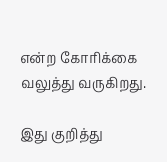என்ற கோரிக்கை வலுத்து வருகிறது.

இது குறித்து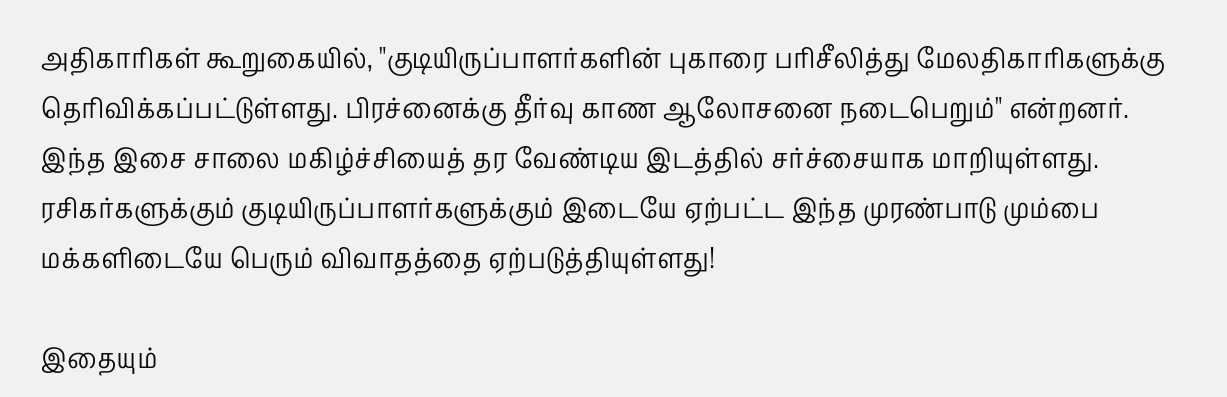அதிகாரிகள் கூறுகையில், "குடியிருப்பாளர்களின் புகாரை பரிசீலித்து மேலதிகாரிகளுக்கு தெரிவிக்கப்பட்டுள்ளது. பிரச்னைக்கு தீர்வு காண ஆலோசனை நடைபெறும்" என்றனர். இந்த இசை சாலை மகிழ்ச்சியைத் தர வேண்டிய இடத்தில் சர்ச்சையாக மாறியுள்ளது. ரசிகர்களுக்கும் குடியிருப்பாளர்களுக்கும் இடையே ஏற்பட்ட இந்த முரண்பாடு மும்பை மக்களிடையே பெரும் விவாதத்தை ஏற்படுத்தியுள்ளது!

இதையும்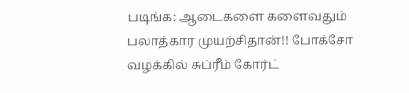படிங்க: ஆடைகளை களைவதும் பலாத்கார முயற்சிதான்!! போக்சோ வழக்கில் சுப்ரீம் கோர்ட்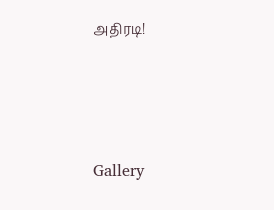அதிரடி!




Gallery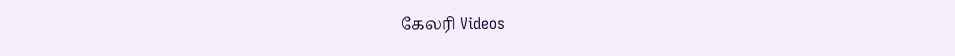கேலரி Videos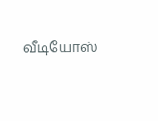வீடியோஸ்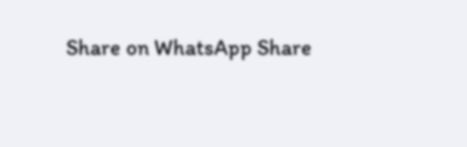Share on WhatsApp Share